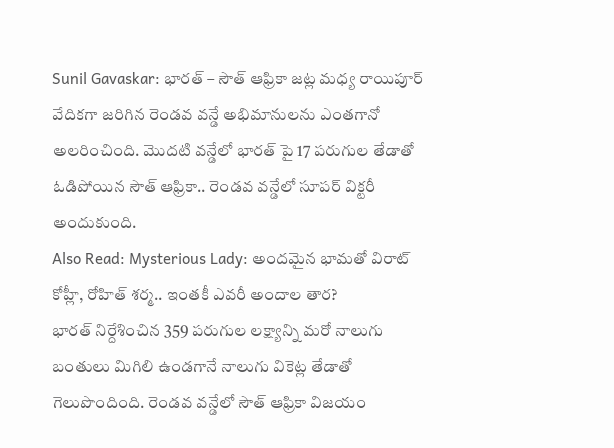Sunil Gavaskar: భారత్ – సౌత్ ఆఫ్రికా జట్ల మధ్య రాయిపూర్ వేదికగా జరిగిన రెండవ వన్డే అభిమానులను ఎంతగానో అలరించింది. మొదటి వన్డేలో భారత్ పై 17 పరుగుల తేడాతో ఓడిపోయిన సౌత్ ఆఫ్రికా.. రెండవ వన్డేలో సూపర్ విక్టరీ అందుకుంది.
Also Read: Mysterious Lady: అందమైన భామతో విరాట్ కోహ్లీ, రోహిత్ శర్మ.. ఇంతకీ ఎవరీ అందాల తార?
భారత్ నిర్దేశించిన 359 పరుగుల లక్ష్యాన్ని మరో నాలుగు బంతులు మిగిలి ఉండగానే నాలుగు వికెట్ల తేడాతో గెలుపొందింది. రెండవ వన్డేలో సౌత్ ఆఫ్రికా విజయం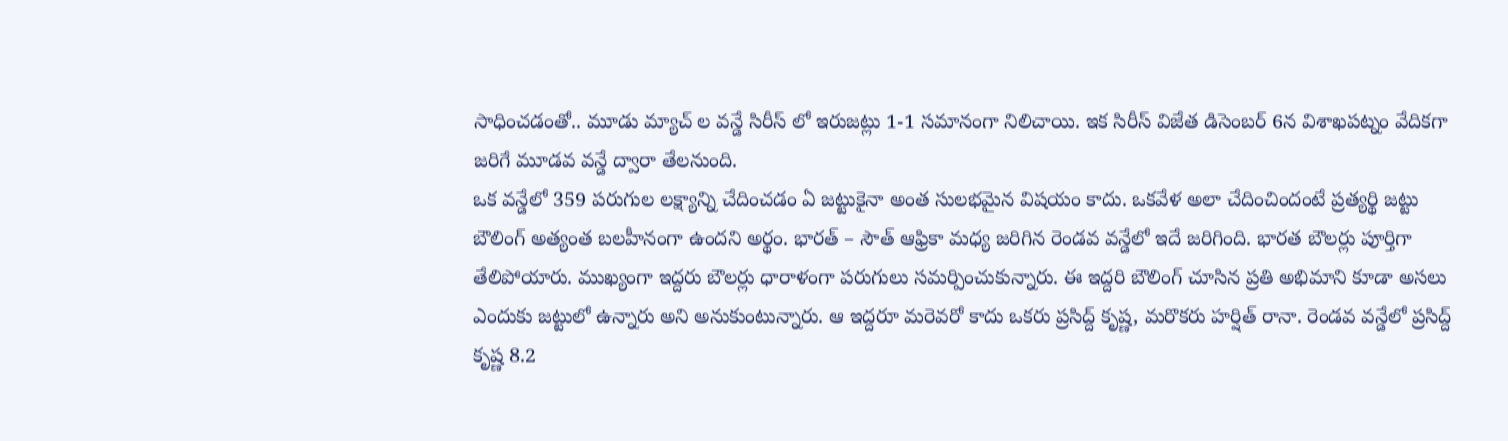సాధించడంతో.. మూడు మ్యాచ్ ల వన్డే సిరీస్ లో ఇరుజట్లు 1-1 సమానంగా నిలిచాయి. ఇక సిరీస్ విజేత డిసెంబర్ 6న విశాఖపట్నం వేదికగా జరిగే మూడవ వన్డే ద్వారా తేలనుంది.
ఒక వన్డేలో 359 పరుగుల లక్ష్యాన్ని చేదించడం ఏ జట్టుకైనా అంత సులభమైన విషయం కాదు. ఒకవేళ అలా చేదించిందంటే ప్రత్యర్థి జట్టు బౌలింగ్ అత్యంత బలహీనంగా ఉందని అర్థం. భారత్ – సౌత్ ఆఫ్రికా మధ్య జరిగిన రెండవ వన్డేలో ఇదే జరిగింది. భారత బౌలర్లు పూర్తిగా తేలిపోయారు. ముఖ్యంగా ఇద్దరు బౌలర్లు ధారాళంగా పరుగులు సమర్పించుకున్నారు. ఈ ఇద్దరి బౌలింగ్ చూసిన ప్రతి అభిమాని కూడా అసలు ఎందుకు జట్టులో ఉన్నారు అని అనుకుంటున్నారు. ఆ ఇద్దరూ మరెవరో కాదు ఒకరు ప్రసిద్ద్ కృష్ణ, మరొకరు హర్షిత్ రానా. రెండవ వన్డేలో ప్రసిద్ద్ కృష్ణ 8.2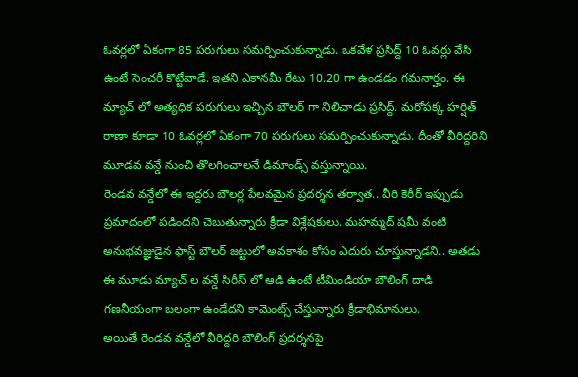ఓవర్లలో ఏకంగా 85 పరుగులు సమర్పించుకున్నాడు. ఒకవేళ ప్రసిద్ద్ 10 ఓవర్లు వేసి ఉంటే సెంచరీ కొట్టేవాడే. ఇతని ఎకానమీ రేటు 10.20 గా ఉండడం గమనార్హం. ఈ మ్యాచ్ లో అత్యధిక పరుగులు ఇచ్చిన బౌలర్ గా నిలిచాడు ప్రసిద్ద్. మరోపక్క హర్షిత్ రాణా కూడా 10 ఓవర్లలో ఏకంగా 70 పరుగులు సమర్పించుకున్నాడు. దీంతో వీరిద్దరిని మూడవ వన్డే నుంచి తొలగించాలనే డిమాండ్స్ వస్తున్నాయి.
రెండవ వన్డేలో ఈ ఇద్దరు బౌలర్ల పేలవమైన ప్రదర్శన తర్వాత.. వీరి కెరీర్ ఇప్పుడు ప్రమాదంలో పడిందని చెబుతున్నారు క్రీడా విశ్లేషకులు. మహమ్మద్ షమీ వంటి అనుభవజ్ఞుడైన ఫాస్ట్ బౌలర్ జట్టులో అవకాశం కోసం ఎదురు చూస్తున్నాడని.. అతడు ఈ మూడు మ్యాచ్ ల వన్డే సిరీస్ లో ఆడి ఉంటే టీమిండియా బౌలింగ్ దాడి గణనీయంగా బలంగా ఉండేదని కామెంట్స్ చేస్తున్నారు క్రీడాభిమానులు.
అయితే రెండవ వన్డేలో వీరిద్దరి బౌలింగ్ ప్రదర్శనపై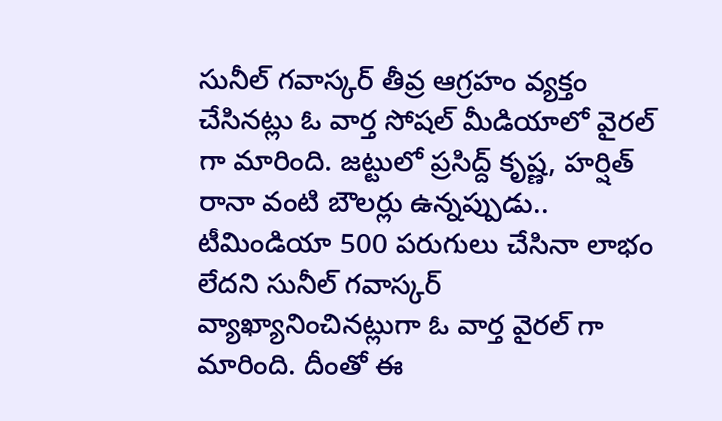సునీల్ గవాస్కర్ తీవ్ర ఆగ్రహం వ్యక్తం చేసినట్లు ఓ వార్త సోషల్ మీడియాలో వైరల్ గా మారింది. జట్టులో ప్రసిద్ద్ కృష్ణ, హర్షిత్ రానా వంటి బౌలర్లు ఉన్నప్పుడు.. టీమిండియా 500 పరుగులు చేసినా లాభం లేదని సునీల్ గవాస్కర్ వ్యాఖ్యానించినట్లుగా ఓ వార్త వైరల్ గా మారింది. దీంతో ఈ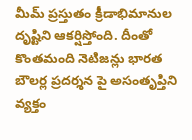మీమ్ ప్రస్తుతం క్రీడాభిమానుల దృష్టిని ఆకర్షిస్తోంది. దీంతో కొంతమంది నెటిజన్లు భారత బౌలర్ల ప్రదర్శన పై అసంతృప్తిని వ్యక్తం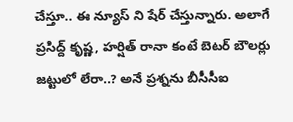చేస్తూ.. ఈ న్యూస్ ని షేర్ చేస్తున్నారు. అలాగే ప్రసిద్ద్ కృష్ణ, హర్షిత్ రానా కంటే బెటర్ బౌలర్లు జట్టులో లేరా..? అనే ప్రశ్నను బీసీసీఐ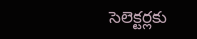సెలెక్టర్లకు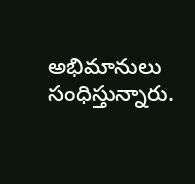అభిమానులు సంధిస్తున్నారు.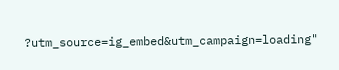?utm_source=ig_embed&utm_campaign=loading"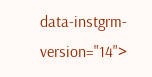data-instgrm-version="14">